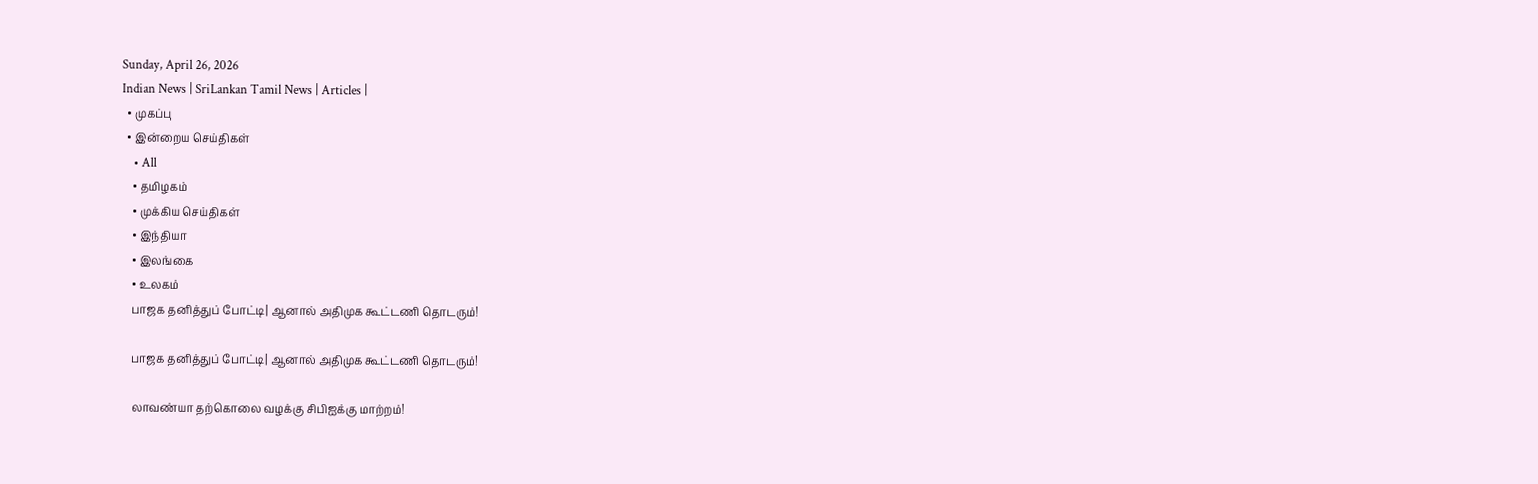Sunday, April 26, 2026
Indian News | SriLankan Tamil News | Articles |
  • முகப்பு
  • இன்றைய செய்திகள்
    • All
    • தமிழகம்
    • முக்கிய செய்திகள்
    • இந்தியா
    • இலங்கை
    • உலகம்
    பாஜக தனித்துப் போட்டி| ஆனால் அதிமுக கூட்டணி தொடரும்!

    பாஜக தனித்துப் போட்டி| ஆனால் அதிமுக கூட்டணி தொடரும்!

    லாவண்யா தற்கொலை வழக்கு சிபிஐக்கு மாற்றம்!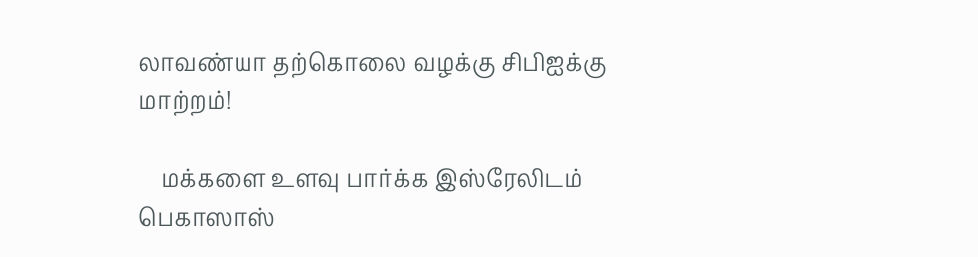லாவண்யா தற்கொலை வழக்கு சிபிஐக்கு மாற்றம்!

    மக்களை உளவு பார்க்க இஸ்ரேலிடம் பெகாஸாஸ்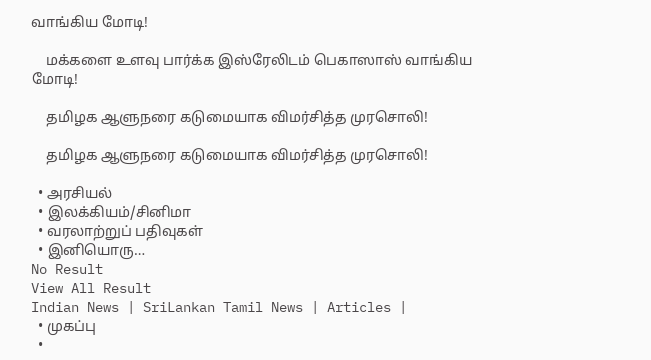வாங்கிய மோடி!

    மக்களை உளவு பார்க்க இஸ்ரேலிடம் பெகாஸாஸ் வாங்கிய மோடி!

    தமிழக ஆளுநரை கடுமையாக விமர்சித்த முரசொலி!

    தமிழக ஆளுநரை கடுமையாக விமர்சித்த முரசொலி!

  • அரசியல்
  • இலக்கியம்/சினிமா
  • வரலாற்றுப் பதிவுகள்
  • இனியொரு…
No Result
View All Result
Indian News | SriLankan Tamil News | Articles |
  • முகப்பு
  •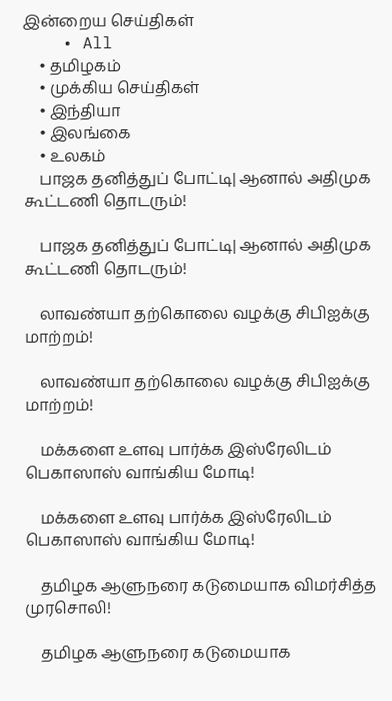இன்றைய செய்திகள்
    • All
    • தமிழகம்
    • முக்கிய செய்திகள்
    • இந்தியா
    • இலங்கை
    • உலகம்
    பாஜக தனித்துப் போட்டி| ஆனால் அதிமுக கூட்டணி தொடரும்!

    பாஜக தனித்துப் போட்டி| ஆனால் அதிமுக கூட்டணி தொடரும்!

    லாவண்யா தற்கொலை வழக்கு சிபிஐக்கு மாற்றம்!

    லாவண்யா தற்கொலை வழக்கு சிபிஐக்கு மாற்றம்!

    மக்களை உளவு பார்க்க இஸ்ரேலிடம் பெகாஸாஸ் வாங்கிய மோடி!

    மக்களை உளவு பார்க்க இஸ்ரேலிடம் பெகாஸாஸ் வாங்கிய மோடி!

    தமிழக ஆளுநரை கடுமையாக விமர்சித்த முரசொலி!

    தமிழக ஆளுநரை கடுமையாக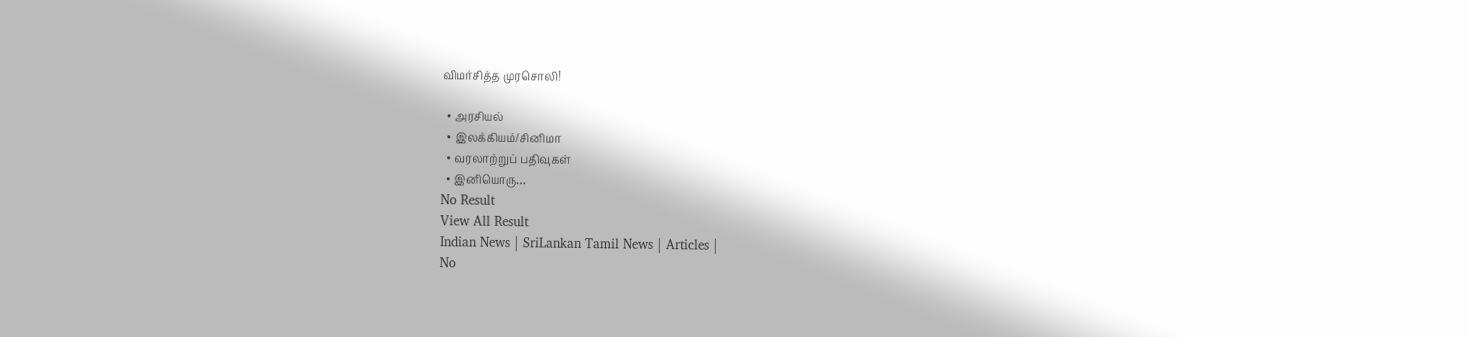விமர்சித்த முரசொலி!

  • அரசியல்
  • இலக்கியம்/சினிமா
  • வரலாற்றுப் பதிவுகள்
  • இனியொரு…
No Result
View All Result
Indian News | SriLankan Tamil News | Articles |
No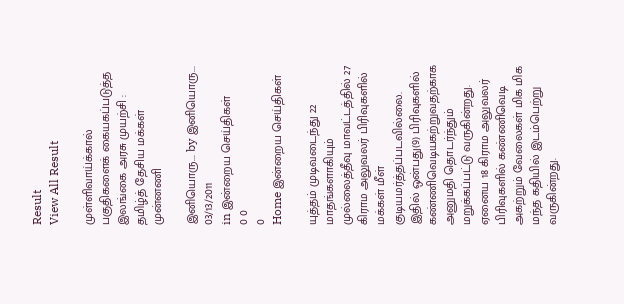Result
View All Result

முள்ளிவாய்க்கால் பகுதிகளைக் கையகப்படுத்த இலங்கை அரசு முயற்சி : தமிழ்த் தேசிய மக்கள் முன்னணி

இனியொரு... by இனியொரு...
03/13/2011
in இன்றைய செய்திகள்
0 0
0
Home இன்றைய செய்திகள்

யுத்தம் முடிவடைந்து 22 மாதங்களாகியும் முல்லைத்தீவு மாவட்டத்தில் 27 கிராம அலுவலர் பிரிவுகளில் மக்கள் மீள் குடியமர்த்தப்படவில்லை.
இதில் ஒன்பது(9) பிரிவுகளில் கண்ணிவெடியகற்றுவதற்காக அனுமதி தொடர்ந்தும் மறுக்கப்பட்டு வருகின்றது. ஏனைய 18 கிராம அலுவலர் பிரிவுகளில் கண்ணிவெடி அகற்றும் வேலைகள் மிக மிக மந்த கதியில் இடம்பெற்று வருகின்றது.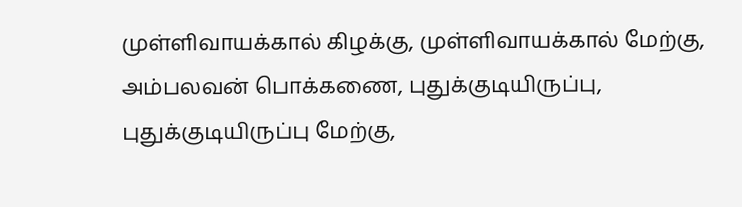முள்ளிவாயக்கால் கிழக்கு, முள்ளிவாயக்கால் மேற்கு, அம்பலவன் பொக்கணை, புதுக்குடியிருப்பு, புதுக்குடியிருப்பு மேற்கு,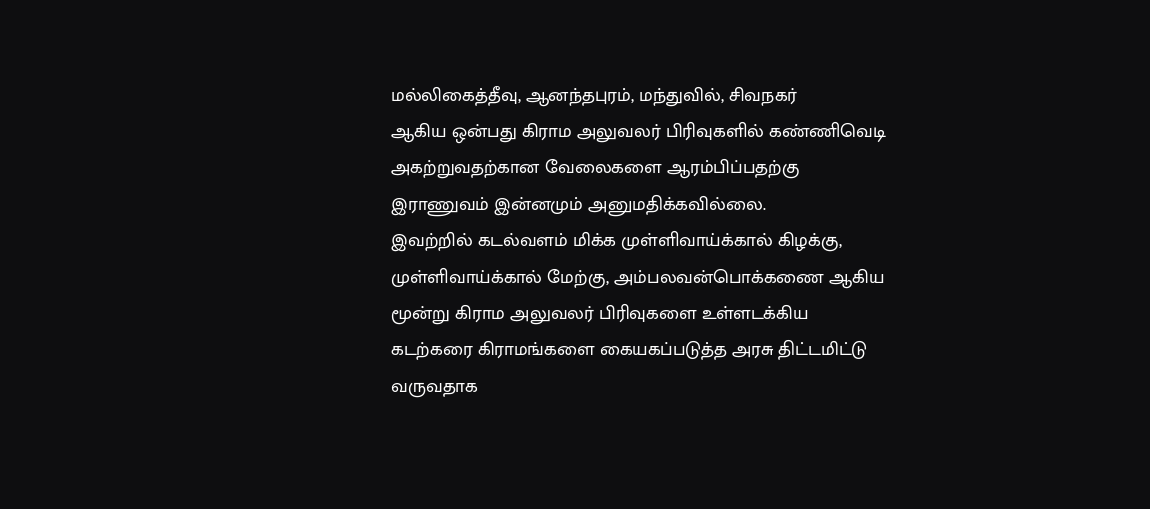மல்லிகைத்தீவு, ஆனந்தபுரம், மந்துவில், சிவநகர்
ஆகிய ஒன்பது கிராம அலுவலர் பிரிவுகளில் கண்ணிவெடி அகற்றுவதற்கான வேலைகளை ஆரம்பிப்பதற்கு இராணுவம் இன்னமும் அனுமதிக்கவில்லை.
இவற்றில் கடல்வளம் மிக்க முள்ளிவாய்க்கால் கிழக்கு, முள்ளிவாய்க்கால் மேற்கு, அம்பலவன்பொக்கணை ஆகிய மூன்று கிராம அலுவலர் பிரிவுகளை உள்ளடக்கிய கடற்கரை கிராமங்களை கையகப்படுத்த அரசு திட்டமிட்டு வருவதாக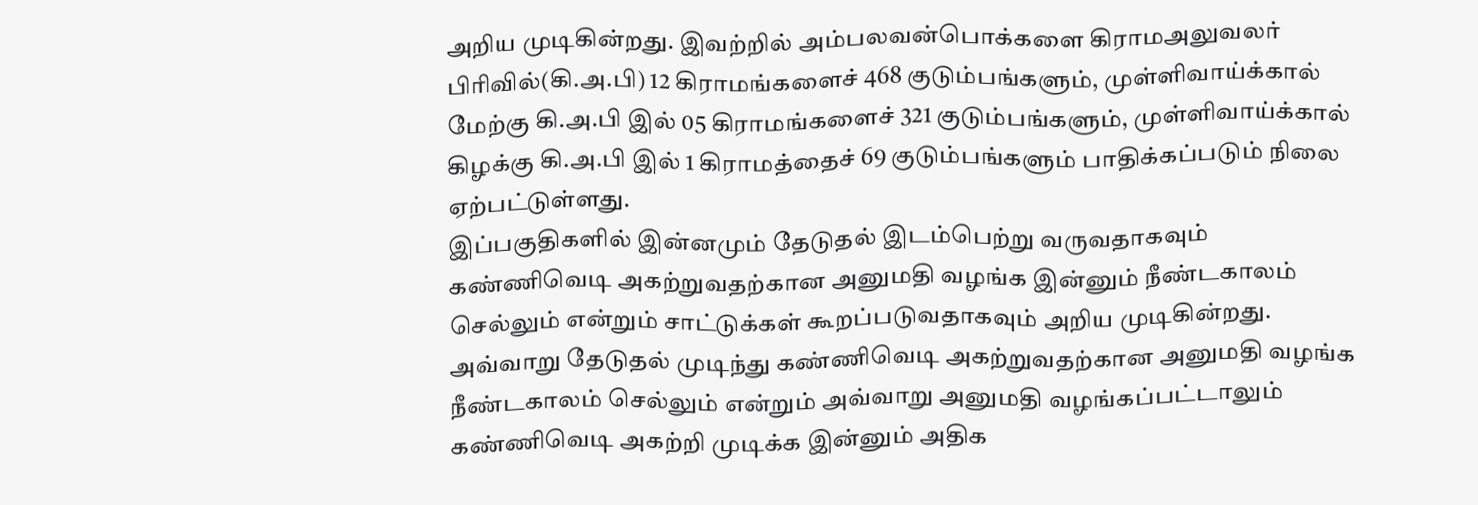அறிய முடிகின்றது. இவற்றில் அம்பலவன்பொக்களை கிராமஅலுவலர் பிரிவில்(கி.அ.பி) 12 கிராமங்களைச் 468 குடும்பங்களும், முள்ளிவாய்க்கால் மேற்கு கி.அ.பி இல் 05 கிராமங்களைச் 321 குடும்பங்களும், முள்ளிவாய்க்கால் கிழக்கு கி.அ.பி இல் 1 கிராமத்தைச் 69 குடும்பங்களும் பாதிக்கப்படும் நிலை ஏற்பட்டுள்ளது.
இப்பகுதிகளில் இன்னமும் தேடுதல் இடம்பெற்று வருவதாகவும் கண்ணிவெடி அகற்றுவதற்கான அனுமதி வழங்க இன்னும் நீண்டகாலம் செல்லும் என்றும் சாட்டுக்கள் கூறப்படுவதாகவும் அறிய முடிகின்றது.
அவ்வாறு தேடுதல் முடிந்து கண்ணிவெடி அகற்றுவதற்கான அனுமதி வழங்க நீண்டகாலம் செல்லும் என்றும் அவ்வாறு அனுமதி வழங்கப்பட்டாலும் கண்ணிவெடி அகற்றி முடிக்க இன்னும் அதிக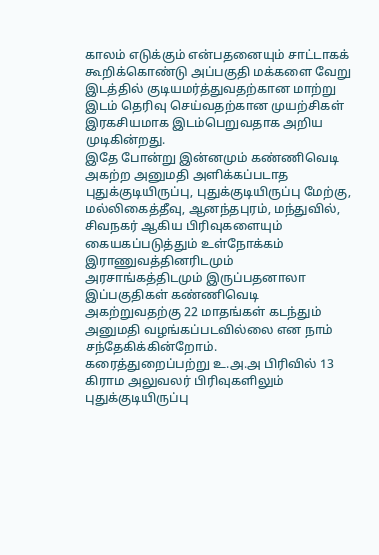காலம் எடுக்கும் என்பதனையும் சாட்டாகக் கூறிக்கொண்டு அப்பகுதி மக்களை வேறு இடத்தில் குடியமர்த்துவதற்கான மாற்று இடம் தெரிவு செய்வதற்கான முயற்சிகள் இரகசியமாக இடம்பெறுவதாக அறிய முடிகின்றது.
இதே போன்று இன்னமும் கண்ணிவெடி அகற்ற அனுமதி அளிக்கப்படாத புதுக்குடியிருப்பு, புதுக்குடியிருப்பு மேற்கு, மல்லிகைத்தீவு, ஆனந்தபுரம், மந்துவில், சிவநகர் ஆகிய பிரிவுகளையும் கையகப்படுத்தும் உள்நோக்கம் இராணுவத்தினரிடமும் அரசாங்கத்திடமும் இருப்பதனாலா இப்பகுதிகள் கண்ணிவெடி அகற்றுவதற்கு 22 மாதங்கள் கடந்தும் அனுமதி வழங்கப்படவில்லை என நாம் சந்தேகிக்கின்றோம்.
கரைத்துறைப்பற்று உ.அ.அ பிரிவில் 13 கிராம அலுவலர் பிரிவுகளிலும்
புதுக்குடியிருப்பு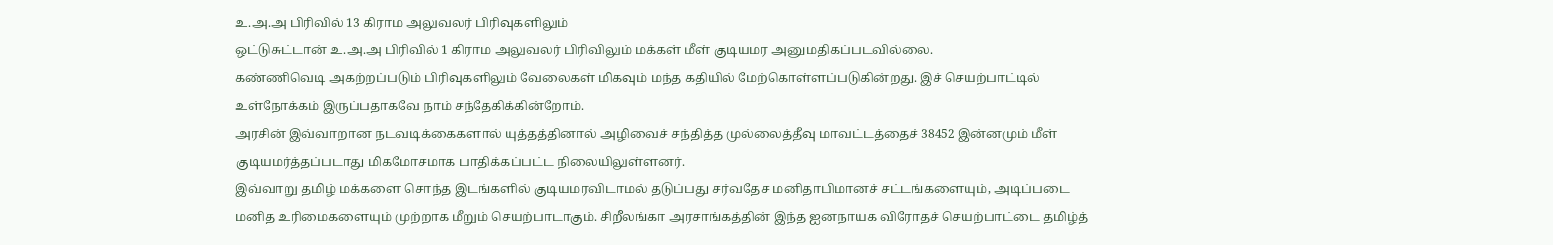உ.அ.அ பிரிவில் 13 கிராம அலுவலர் பிரிவுகளிலும்
ஒட்டுசுட்டான் உ.அ.அ பிரிவில் 1 கிராம அலுவலர் பிரிவிலும் மக்கள் மீள் குடியமர அனுமதிகப்படவில்லை.
கண்ணிவெடி அகற்றப்படும் பிரிவுகளிலும் வேலைகள் மிகவும் மந்த கதியில் மேற்கொள்ளப்படுகின்றது. இச் செயற்பாட்டில் உள்நோக்கம் இருப்பதாகவே நாம் சந்தேகிக்கின்றோம்.
அரசின் இவ்வாறான நடவடிக்கைகளால் யுத்தத்தினால் அழிவைச் சந்தித்த முல்லைத்தீவு மாவட்டத்தைச் 38452 இன்னமும் மீள் குடியமர்த்தப்படாது மிகமோசமாக பாதிக்கப்பட்ட நிலையிலுள்ளனர்.
இவ்வாறு தமிழ் மக்களை சொந்த இடங்களில் குடியமரவிடாமல் தடுப்பது சர்வதேச மனிதாபிமானச் சட்டங்களையும், அடிப்படை மனித உரிமைகளையும் முற்றாக மீறும் செயற்பாடாகும். சிறீலங்கா அரசாங்கத்தின் இந்த ஐனநாயக விரோதச் செயற்பாட்டை தமிழ்த்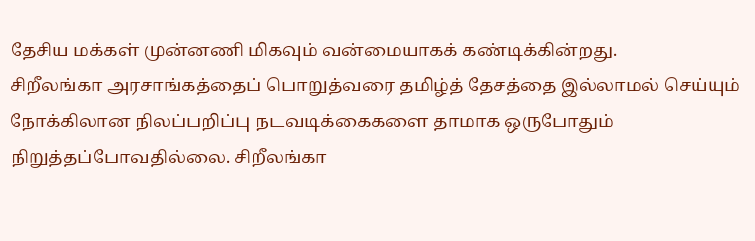தேசிய மக்கள் முன்னணி மிகவும் வன்மையாகக் கண்டிக்கின்றது.
சிறீலங்கா அரசாங்கத்தைப் பொறுத்வரை தமிழ்த் தேசத்தை இல்லாமல் செய்யும் நோக்கிலான நிலப்பறிப்பு நடவடிக்கைகளை தாமாக ஒருபோதும் நிறுத்தப்போவதில்லை. சிறீலங்கா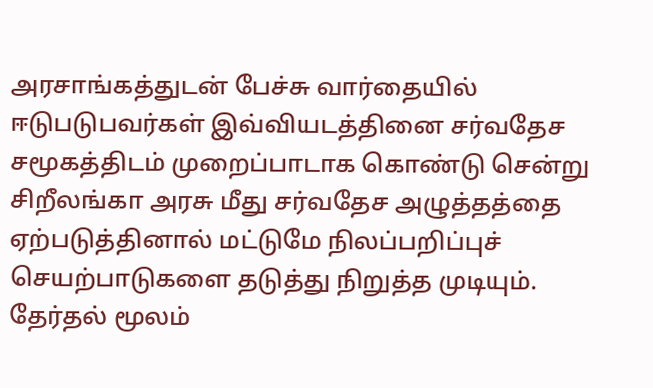அரசாங்கத்துடன் பேச்சு வார்தையில் ஈடுபடுபவர்கள் இவ்வியடத்தினை சர்வதேச சமூகத்திடம் முறைப்பாடாக கொண்டு சென்று சிறீலங்கா அரசு மீது சர்வதேச அழுத்தத்தை ஏற்படுத்தினால் மட்டுமே நிலப்பறிப்புச் செயற்பாடுகளை தடுத்து நிறுத்த முடியும்.
தேர்தல் மூலம்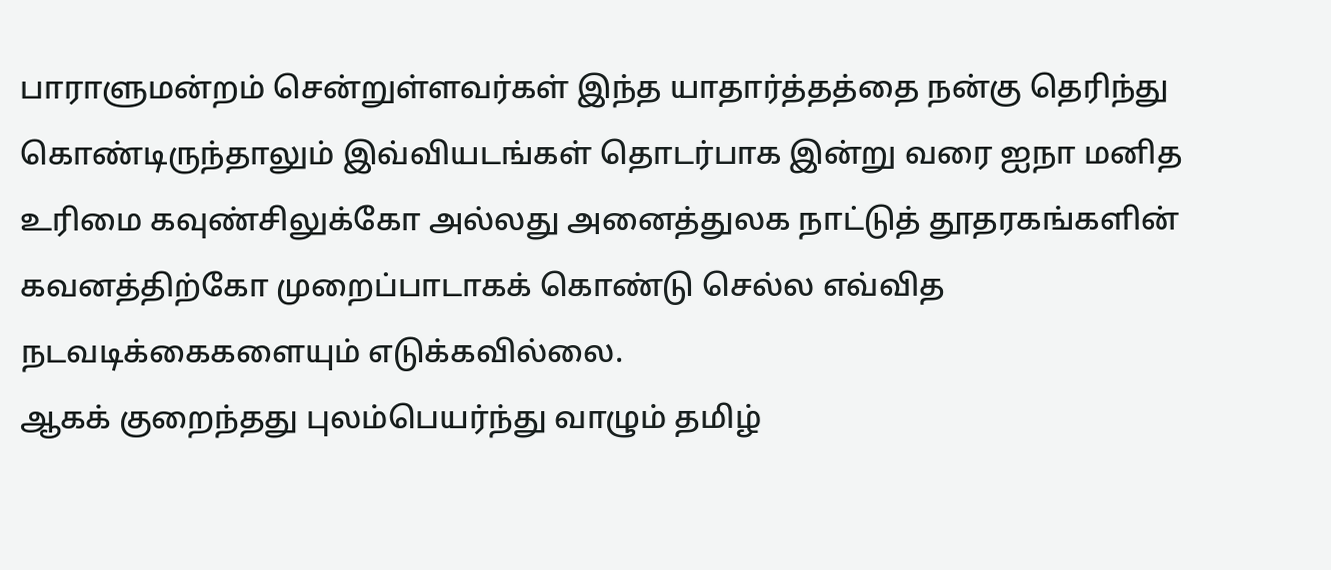பாராளுமன்றம் சென்றுள்ளவர்கள் இந்த யாதார்த்தத்தை நன்கு தெரிந்து கொண்டிருந்தாலும் இவ்வியடங்கள் தொடர்பாக இன்று வரை ஐநா மனித உரிமை கவுண்சிலுக்கோ அல்லது அனைத்துலக நாட்டுத் தூதரகங்களின் கவனத்திற்கோ முறைப்பாடாகக் கொண்டு செல்ல எவ்வித நடவடிக்கைகளையும் எடுக்கவில்லை.
ஆகக் குறைந்தது புலம்பெயர்ந்து வாழும் தமிழ்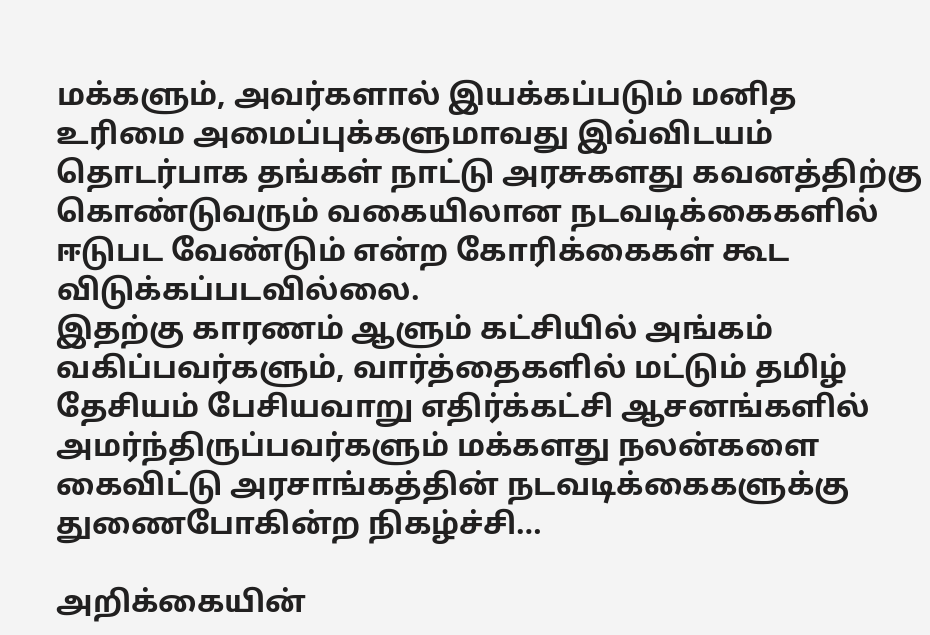மக்களும், அவர்களால் இயக்கப்படும் மனித உரிமை அமைப்புக்களுமாவது இவ்விடயம் தொடர்பாக தங்கள் நாட்டு அரசுகளது கவனத்திற்கு கொண்டுவரும் வகையிலான நடவடிக்கைகளில் ஈடுபட வேண்டும் என்ற கோரிக்கைகள் கூட விடுக்கப்படவில்லை.
இதற்கு காரணம் ஆளும் கட்சியில் அங்கம் வகிப்பவர்களும், வார்த்தைகளில் மட்டும் தமிழ் தேசியம் பேசியவாறு எதிர்க்கட்சி ஆசனங்களில் அமர்ந்திருப்பவர்களும் மக்களது நலன்களை கைவிட்டு அரசாங்கத்தின் நடவடிக்கைகளுக்கு துணைபோகின்ற நிகழ்ச்சி…

அறிக்கையின்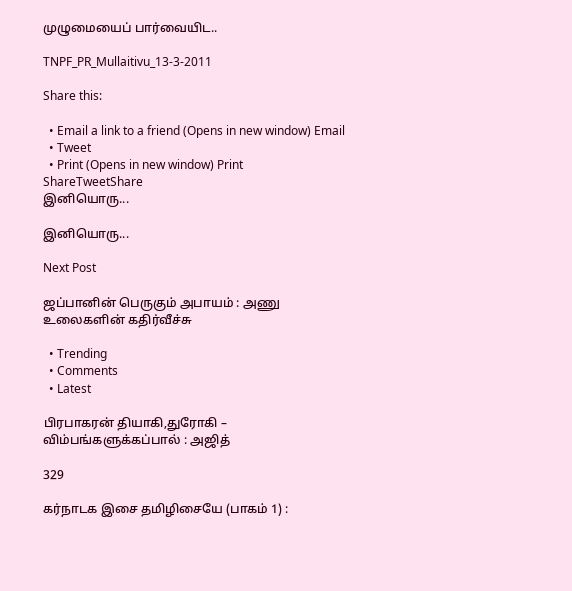முழுமையைப் பார்வையிட..

TNPF_PR_Mullaitivu_13-3-2011

Share this:

  • Email a link to a friend (Opens in new window) Email
  • Tweet
  • Print (Opens in new window) Print
ShareTweetShare
இனியொரு...

இனியொரு...

Next Post

ஜப்பானின் பெருகும் அபாயம் : அணு உலைகளின் கதிர்வீச்சு

  • Trending
  • Comments
  • Latest

பிரபாகரன் தியாகி,துரோகி – விம்பங்களுக்கப்பால் : அஜித்

329

கர்நாடக இசை தமிழிசையே (பாகம் 1) :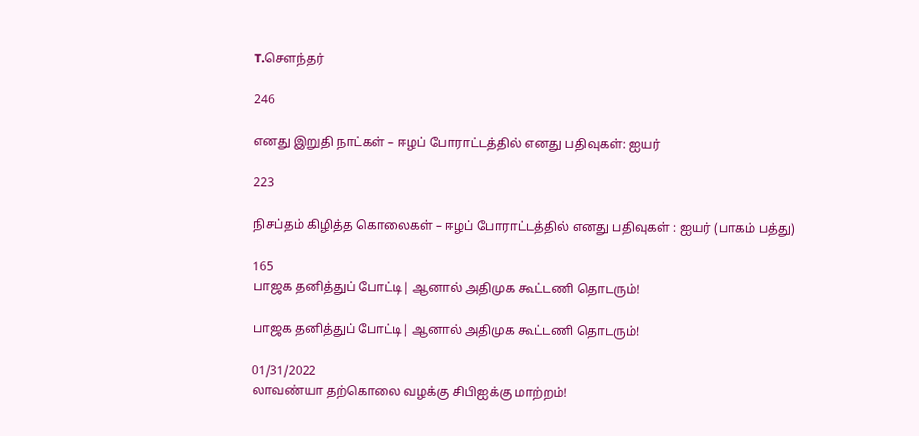T.செளந்தர்

246

எனது இறுதி நாட்கள் – ஈழப் போராட்டத்தில் எனது பதிவுகள்: ஐயர்

223

நிசப்தம் கிழித்த கொலைகள் – ஈழப் போராட்டத்தில் எனது பதிவுகள் : ஐயர் (பாகம் பத்து)

165
பாஜக தனித்துப் போட்டி| ஆனால் அதிமுக கூட்டணி தொடரும்!

பாஜக தனித்துப் போட்டி| ஆனால் அதிமுக கூட்டணி தொடரும்!

01/31/2022
லாவண்யா தற்கொலை வழக்கு சிபிஐக்கு மாற்றம்!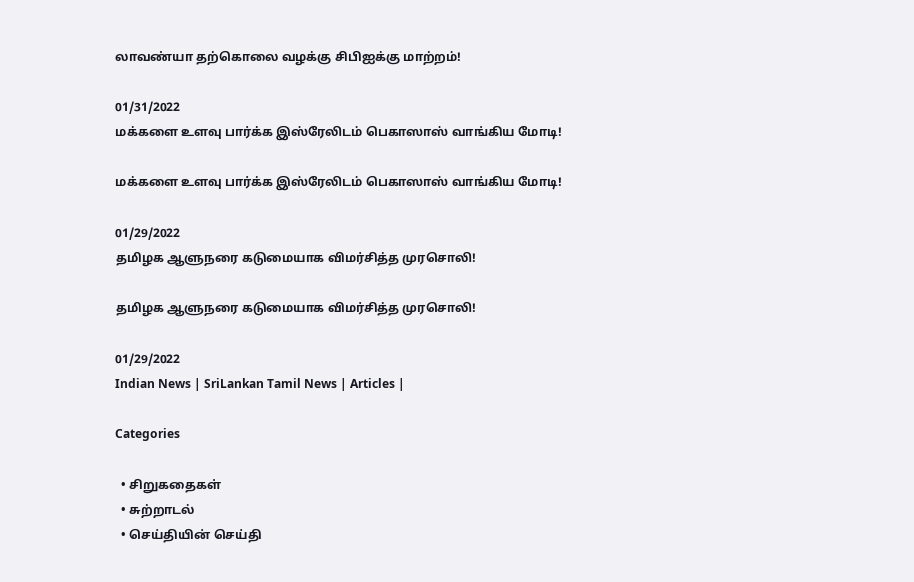லாவண்யா தற்கொலை வழக்கு சிபிஐக்கு மாற்றம்!

01/31/2022
மக்களை உளவு பார்க்க இஸ்ரேலிடம் பெகாஸாஸ் வாங்கிய மோடி!

மக்களை உளவு பார்க்க இஸ்ரேலிடம் பெகாஸாஸ் வாங்கிய மோடி!

01/29/2022
தமிழக ஆளுநரை கடுமையாக விமர்சித்த முரசொலி!

தமிழக ஆளுநரை கடுமையாக விமர்சித்த முரசொலி!

01/29/2022
Indian News | SriLankan Tamil News | Articles |

Categories

  • சிறுகதைகள்
  • சுற்றாடல்
  • செய்தியின் செய்தி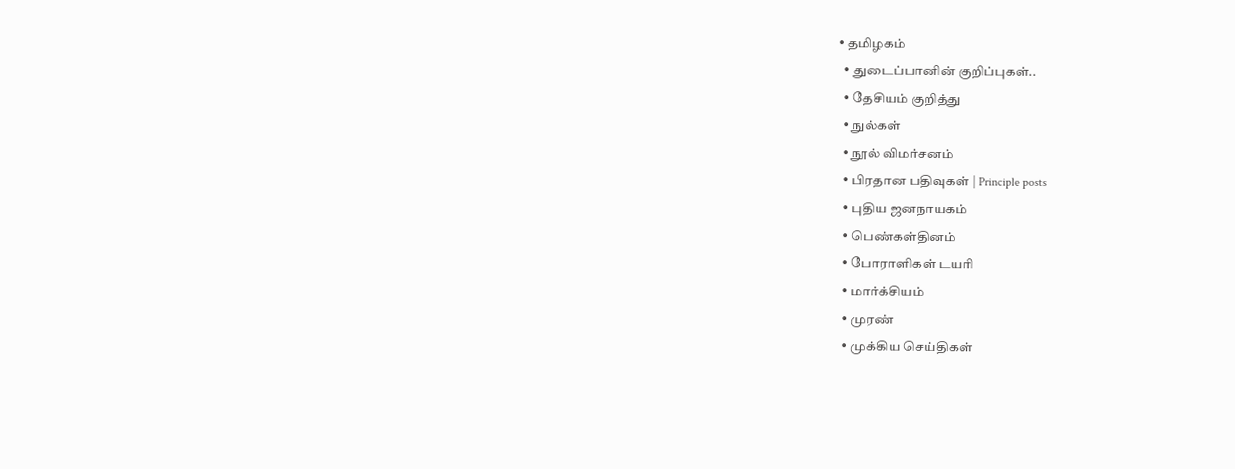• தமிழகம்
  • துடைப்பானின் குறிப்புகள்..
  • தேசியம் குறித்து
  • நுல்கள்
  • நூல் விமர்சனம்
  • பிரதான பதிவுகள் | Principle posts
  • புதிய ஜனநாயகம்
  • பெண்கள்தினம்
  • போராளிகள் டயரி
  • மார்க்சியம்
  • முரண்
  • முக்கிய செய்திகள்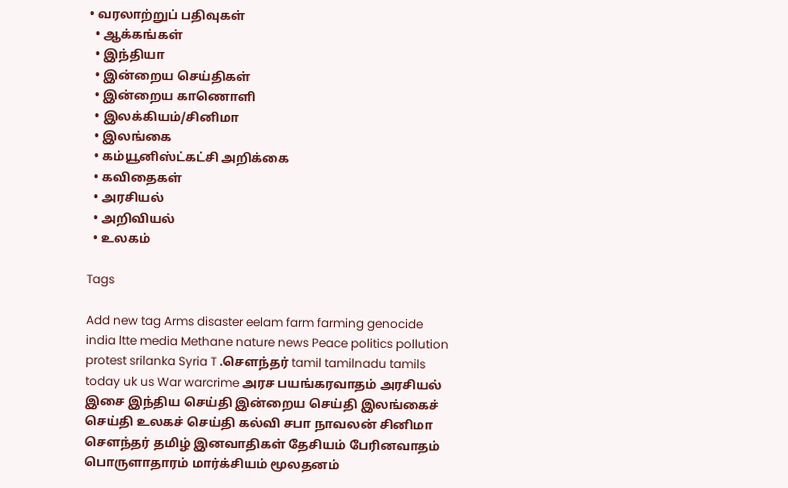• வரலாற்றுப் பதிவுகள்
  • ஆக்கங்கள்
  • இந்தியா
  • இன்றைய செய்திகள்
  • இன்றைய காணொளி
  • இலக்கியம்/சினிமா
  • இலங்கை
  • கம்யூனிஸ்ட்கட்சி அறிக்கை
  • கவிதைகள்
  • அரசியல்
  • அறிவியல்
  • உலகம்

Tags

Add new tag Arms disaster eelam farm farming genocide india ltte media Methane nature news Peace politics pollution protest srilanka Syria T .சௌந்தர் tamil tamilnadu tamils today uk us War warcrime அரச பயங்கரவாதம் அரசியல் இசை இந்திய செய்தி இன்றைய செய்தி இலங்கைச் செய்தி உலகச் செய்தி கல்வி சபா நாவலன் சினிமா சௌந்தர் தமிழ் இனவாதிகள் தேசியம் பேரினவாதம் பொருளாதாரம் மார்க்சியம் மூலதனம்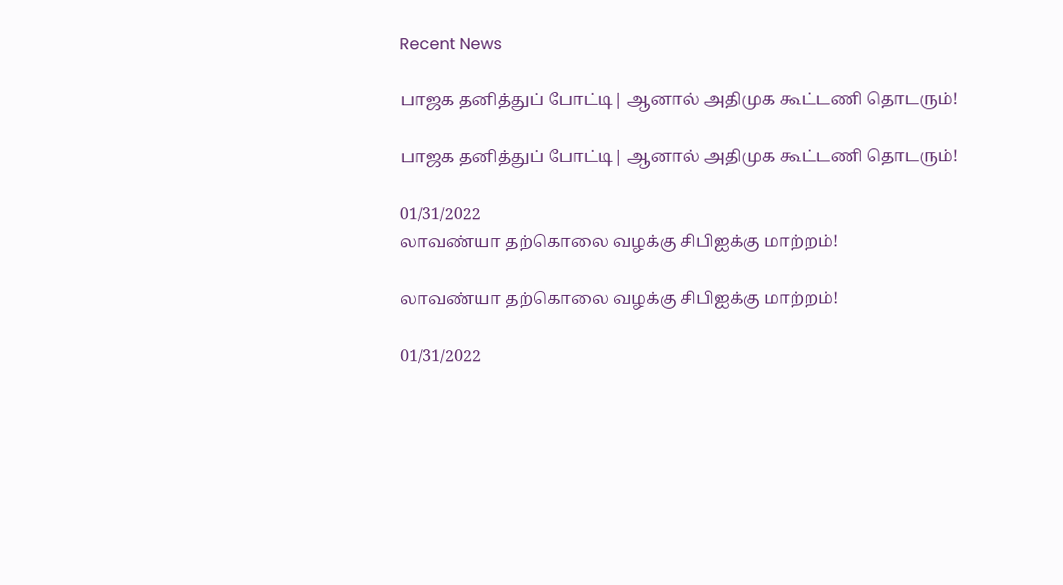Recent News

பாஜக தனித்துப் போட்டி| ஆனால் அதிமுக கூட்டணி தொடரும்!

பாஜக தனித்துப் போட்டி| ஆனால் அதிமுக கூட்டணி தொடரும்!

01/31/2022
லாவண்யா தற்கொலை வழக்கு சிபிஐக்கு மாற்றம்!

லாவண்யா தற்கொலை வழக்கு சிபிஐக்கு மாற்றம்!

01/31/2022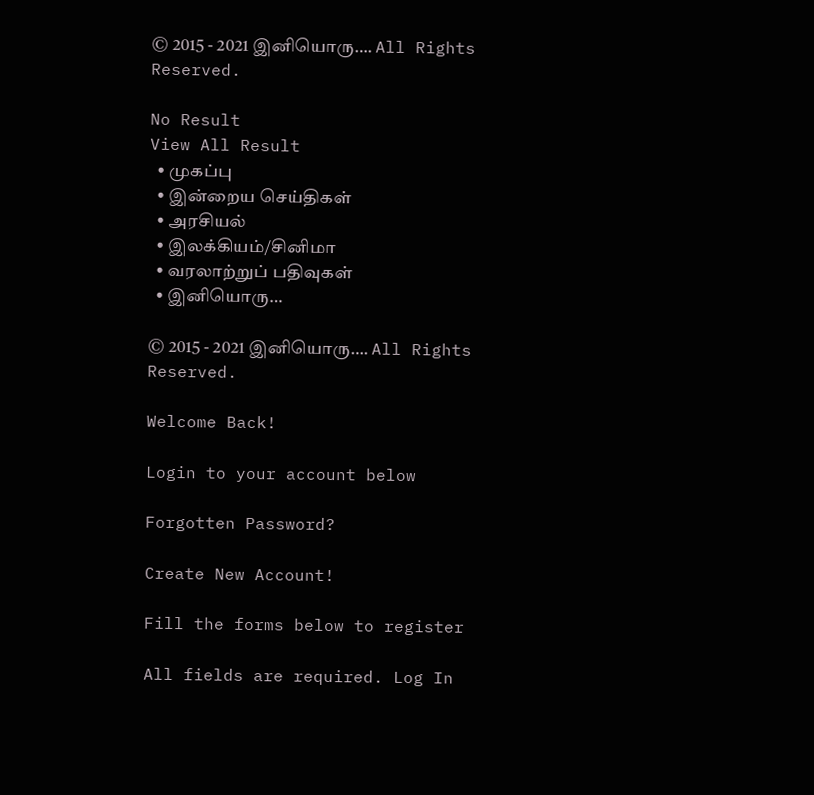© 2015 - 2021 இனியொரு…. All Rights Reserved.

No Result
View All Result
  • முகப்பு
  • இன்றைய செய்திகள்
  • அரசியல்
  • இலக்கியம்/சினிமா
  • வரலாற்றுப் பதிவுகள்
  • இனியொரு…

© 2015 - 2021 இனியொரு…. All Rights Reserved.

Welcome Back!

Login to your account below

Forgotten Password?

Create New Account!

Fill the forms below to register

All fields are required. Log In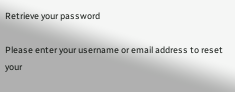Retrieve your password

Please enter your username or email address to reset your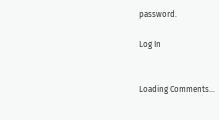password.

Log In


Loading Comments...